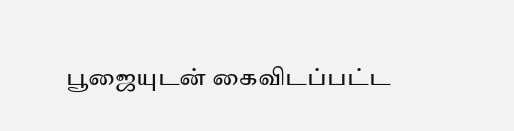பூஜையுடன் கைவிடப்பட்ட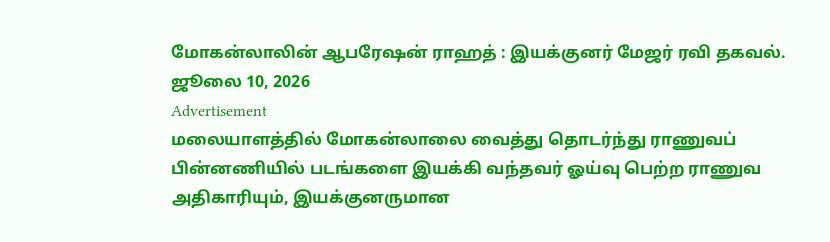மோகன்லாலின் ஆபரேஷன் ராஹத் : இயக்குனர் மேஜர் ரவி தகவல்.
ஜூலை 10, 2026
Advertisement
மலையாளத்தில் மோகன்லாலை வைத்து தொடர்ந்து ராணுவப் பின்னணியில் படங்களை இயக்கி வந்தவர் ஓய்வு பெற்ற ராணுவ அதிகாரியும், இயக்குனருமான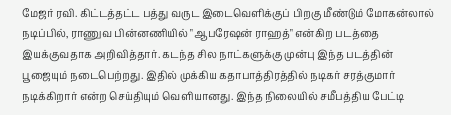மேஜர் ரவி. கிட்டத்தட்ட பத்து வருட இடைவெளிக்குப் பிறகு மீண்டும் மோகன்லால் நடிப்பில், ராணுவ பின்னணியில் "ஆபரேஷன் ராஹத்" என்கிற படத்தை இயக்குவதாக அறிவித்தார். கடந்த சில நாட்களுக்கு முன்பு இந்த படத்தின் பூஜையும் நடைபெற்றது. இதில் முக்கிய கதாபாத்திரத்தில் நடிகர் சரத்குமார் நடிக்கிறார் என்ற செய்தியும் வெளியானது. இந்த நிலையில் சமீபத்திய பேட்டி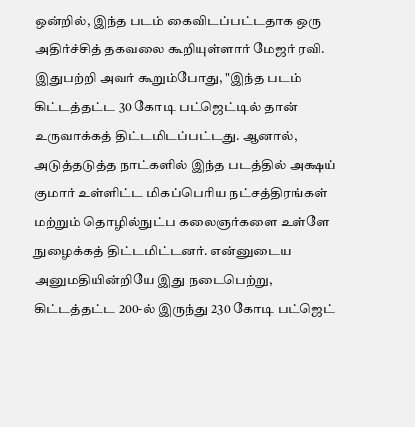ஒன்றில், இந்த படம் கைவிடப்பட்டதாக ஒரு அதிர்ச்சித் தகவலை கூறியுள்ளார் மேஜர் ரவி.
இதுபற்றி அவர் கூறும்போது, "இந்த படம் கிட்டத்தட்ட 30 கோடி பட்ஜெட்டில் தான் உருவாக்கத் திட்டமிடப்பட்டது. ஆனால், அடுத்தடுத்த நாட்களில் இந்த படத்தில் அக்ஷய் குமார் உள்ளிட்ட மிகப்பெரிய நட்சத்திரங்கள் மற்றும் தொழில்நுட்ப கலைஞர்களை உள்ளே நுழைக்கத் திட்டமிட்டனர். என்னுடைய அனுமதியின்றியே இது நடைபெற்று, கிட்டத்தட்ட 200-ல் இருந்து 230 கோடி பட்ஜெட்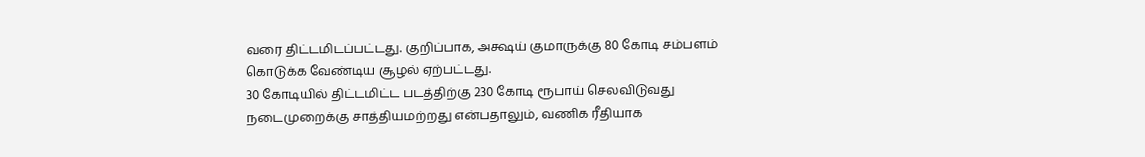வரை திட்டமிடப்பட்டது. குறிப்பாக, அக்ஷய் குமாருக்கு 80 கோடி சம்பளம் கொடுக்க வேண்டிய சூழல் ஏற்பட்டது.
30 கோடியில் திட்டமிட்ட படத்திற்கு 230 கோடி ரூபாய் செலவிடுவது நடைமுறைக்கு சாத்தியமற்றது என்பதாலும், வணிக ரீதியாக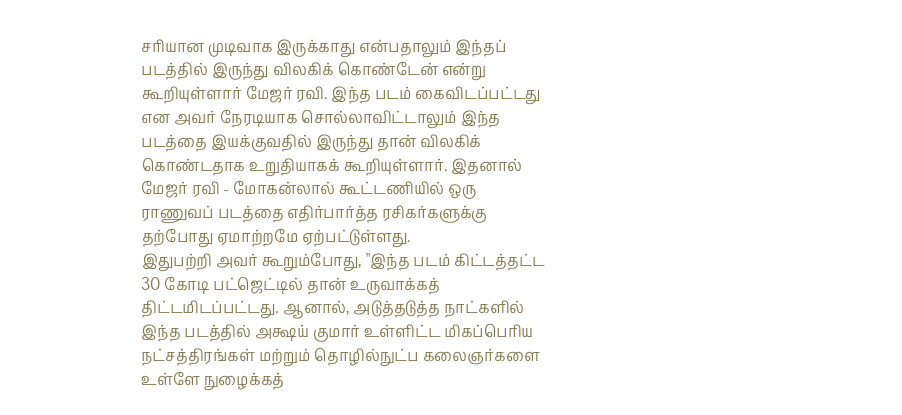சரியான முடிவாக இருக்காது என்பதாலும் இந்தப் படத்தில் இருந்து விலகிக் கொண்டேன் என்று கூறியுள்ளார் மேஜர் ரவி. இந்த படம் கைவிடப்பட்டது என அவர் நேரடியாக சொல்லாவிட்டாலும் இந்த படத்தை இயக்குவதில் இருந்து தான் விலகிக் கொண்டதாக உறுதியாகக் கூறியுள்ளார். இதனால் மேஜர் ரவி - மோகன்லால் கூட்டணியில் ஒரு ராணுவப் படத்தை எதிர்பார்த்த ரசிகர்களுக்கு தற்போது ஏமாற்றமே ஏற்பட்டுள்ளது.
இதுபற்றி அவர் கூறும்போது, "இந்த படம் கிட்டத்தட்ட 30 கோடி பட்ஜெட்டில் தான் உருவாக்கத் திட்டமிடப்பட்டது. ஆனால், அடுத்தடுத்த நாட்களில் இந்த படத்தில் அக்ஷய் குமார் உள்ளிட்ட மிகப்பெரிய நட்சத்திரங்கள் மற்றும் தொழில்நுட்ப கலைஞர்களை உள்ளே நுழைக்கத்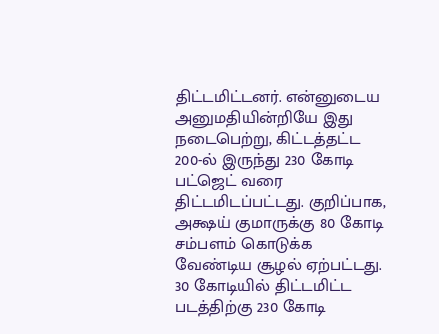திட்டமிட்டனர். என்னுடைய அனுமதியின்றியே இது நடைபெற்று, கிட்டத்தட்ட 200-ல் இருந்து 230 கோடி பட்ஜெட் வரை திட்டமிடப்பட்டது. குறிப்பாக, அக்ஷய் குமாருக்கு 80 கோடி சம்பளம் கொடுக்க வேண்டிய சூழல் ஏற்பட்டது.
30 கோடியில் திட்டமிட்ட படத்திற்கு 230 கோடி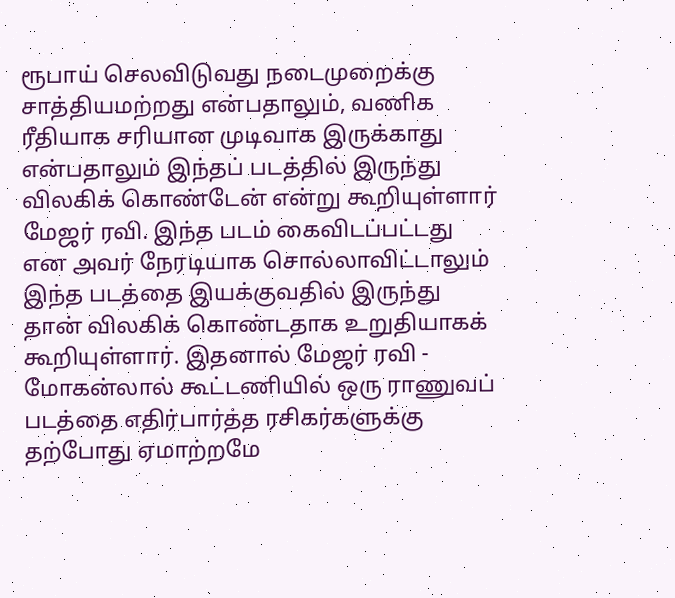ரூபாய் செலவிடுவது நடைமுறைக்கு சாத்தியமற்றது என்பதாலும், வணிக ரீதியாக சரியான முடிவாக இருக்காது என்பதாலும் இந்தப் படத்தில் இருந்து விலகிக் கொண்டேன் என்று கூறியுள்ளார் மேஜர் ரவி. இந்த படம் கைவிடப்பட்டது என அவர் நேரடியாக சொல்லாவிட்டாலும் இந்த படத்தை இயக்குவதில் இருந்து தான் விலகிக் கொண்டதாக உறுதியாகக் கூறியுள்ளார். இதனால் மேஜர் ரவி - மோகன்லால் கூட்டணியில் ஒரு ராணுவப் படத்தை எதிர்பார்த்த ரசிகர்களுக்கு தற்போது ஏமாற்றமே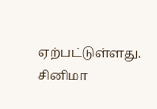ஏற்பட்டுள்ளது.
சினிமா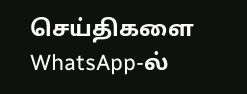செய்திகளை WhatsApp-ல்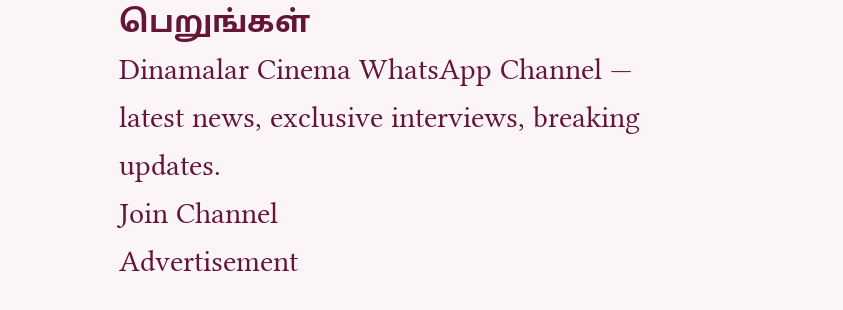பெறுங்கள்
Dinamalar Cinema WhatsApp Channel — latest news, exclusive interviews, breaking updates.
Join Channel
Advertisement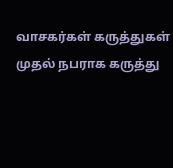வாசகர்கள் கருத்துகள்
முதல் நபராக கருத்து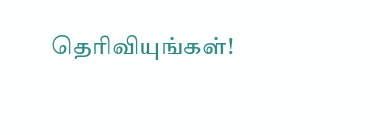தெரிவியுங்கள்!